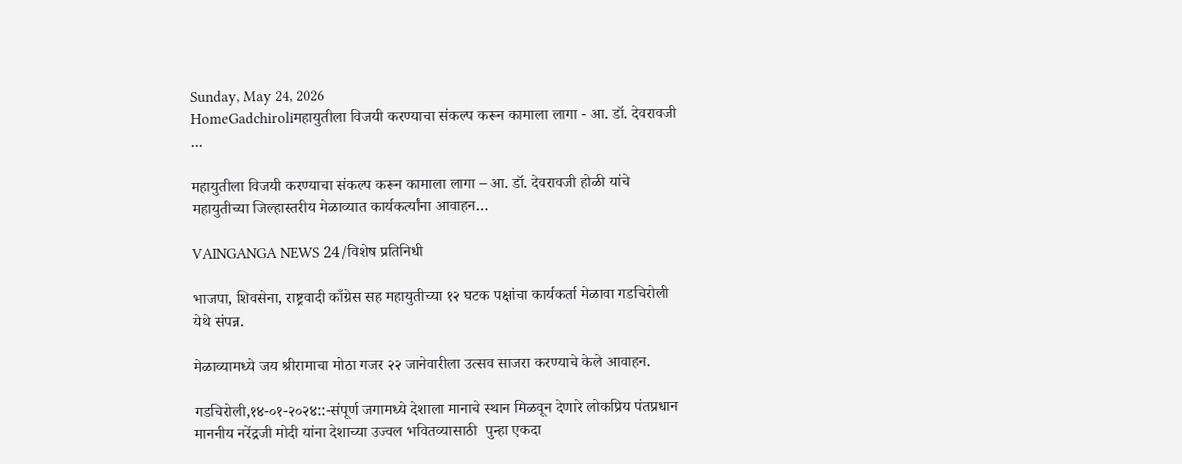Sunday, May 24, 2026
HomeGadchiroliमहायुतीला विजयी करण्याचा संकल्प करून कामाला लागा - आ. डॉ. देवरावजी ...

महायुतीला विजयी करण्याचा संकल्प करून कामाला लागा – आ. डॉ. देवरावजी होळी यांचे महायुतीच्या जिल्हास्तरीय मेळाव्यात कार्यकर्त्यांना आवाहन…

VAINGANGA NEWS 24/विशेष प्रतिनिधी

भाजपा, शिवसेना, राष्ट्रवादी काँग्रेस सह महायुतीच्या १२ घटक पक्षांचा कार्यकर्ता मेळावा गडचिरोली येथे संपन्न.

मेळाव्यामध्ये जय श्रीरामाचा मोठा गजर २२ जानेवारीला उत्सव साजरा करण्याचे केले आवाहन.

गडचिरोली,१४-०१-२०२४::-संपूर्ण जगामध्ये देशाला मानाचे स्थान मिळवून देणारे लोकप्रिय पंतप्रधान माननीय नरेंद्रजी मोदी यांना देशाच्या उज्वल भवितव्यासाठी  पुन्हा एकदा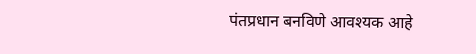पंतप्रधान बनविणे आवश्यक आहे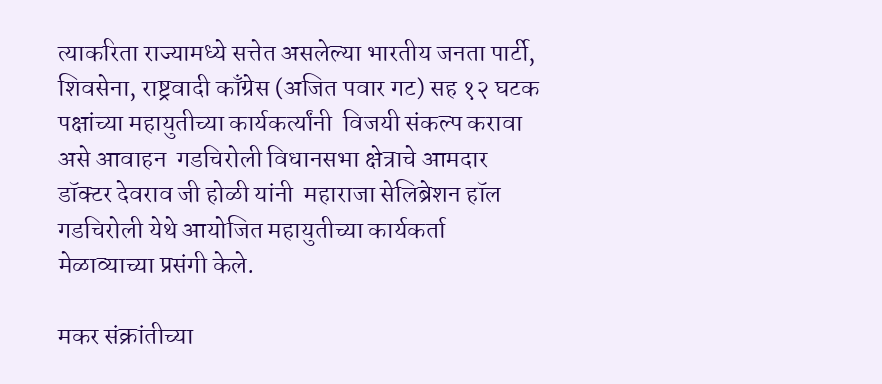त्याकरिता राज्यामध्ये सत्तेत असलेल्या भारतीय जनता पार्टी, शिवसेना, राष्ट्रवादी काँग्रेस (अजित पवार गट) सह १२ घटक पक्षांच्या महायुतीच्या कार्यकर्त्यांनी  विजयी संकल्प करावा असे आवाहन  गडचिरोली विधानसभा क्षेत्राचे आमदार डॉक्टर देवराव जी होळी यांनी  महाराजा सेलिब्रेशन हॉल गडचिरोली येथे आयोजित महायुतीच्या कार्यकर्ता मेळाव्याच्या प्रसंगी केले.

मकर संक्रांतीच्या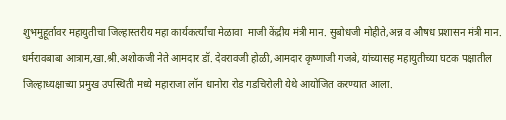शुभमुहूर्तावर महायुतीचा जिल्हास्तरीय महा कार्यकर्त्यांचा मेळावा  माजी केंद्रीय मंत्री मान. सुबोधजी मोहीते,अन्न व औषध प्रशासन मंत्री मान. धर्मरावबाबा आत्राम,खा.श्री.अशोकजी नेते आमदार डॉ. देवरावजी होळी,आमदार कृष्णाजी गजबे, यांच्यासह महायुतीच्या घटक पक्षातील जिल्हाध्यक्षाच्या प्रमुख उपस्थिती मध्ये महाराजा लॉन धानोरा रोड गडचिरोली येथे आयोजित करण्यात आला.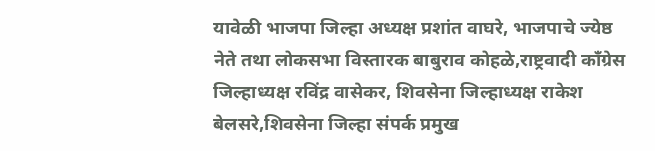यावेळी भाजपा जिल्हा अध्यक्ष प्रशांत वाघरे, भाजपाचे ज्येष्ठ नेते तथा लोकसभा विस्तारक बाबुराव कोहळे,राष्ट्रवादी काँग्रेस जिल्हाध्यक्ष रविंद्र वासेकर, शिवसेना जिल्हाध्यक्ष राकेश बेलसरे,शिवसेना जिल्हा संपर्क प्रमुख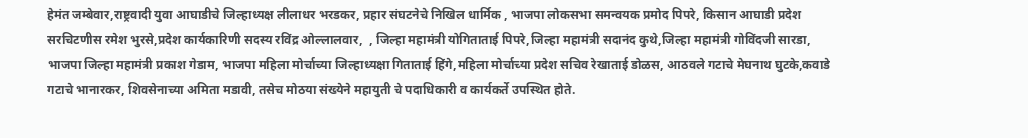हेमंत जम्बेवार,राष्ट्रवादी युवा आघाडीचे जिल्हाध्यक्ष लीलाधर भरडकर, प्रहार संघटनेचे निखिल धार्मिक , भाजपा लोकसभा समन्वयक प्रमोद पिपरे, किसान आघाडी प्रदेश सरचिटणीस रमेश भुरसे,प्रदेश कार्यकारिणी सदस्य रविंद्र ओल्लालवार,  , जिल्हा महामंत्री योगिताताई पिपरे,जिल्हा महामंत्री सदानंद कुथे,जिल्हा महामंत्री गोविंदजी सारडा, भाजपा जिल्हा महामंत्री प्रकाश गेडाम, भाजपा महिला मोर्चाच्या जिल्हाध्यक्षा गिताताई हिंगे,महिला मोर्चाच्या प्रदेश सचिव रेखाताई डोळस, आठवले गटाचे मेघनाथ घुटके,कवाडे गटाचे भानारकर, शिवसेनाच्या अमिता मडावी, तसेच मोठया संख्येने महायुती चे पदाधिकारी व कार्यकर्ते उपस्थित होते.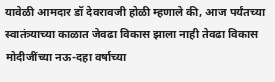यावेळी आमदार डॉ देवरावजी होळी म्हणाले की, आज पर्यंतच्या स्वातंत्र्याच्या काळात जेवढा विकास झाला नाही तेवढा विकास मोदीजींच्या नऊ-दहा वर्षाच्या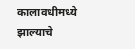कालावधीमध्ये झाल्याचे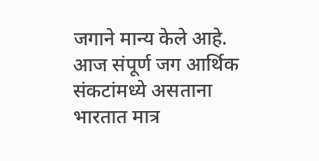जगाने मान्य केले आहे. आज संपूर्ण जग आर्थिक संकटांमध्ये असताना भारतात मात्र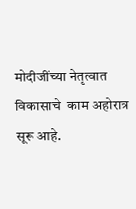मोदीजींच्या नेतृत्वात विकासाचे  काम अहोरात्र सूरू आहे.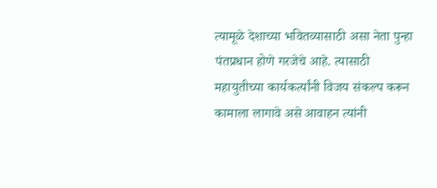त्यामूळे देशाच्या भवितव्यासाठी असा नेता पुन्हा  पंतप्रधान होणे गरजेचे आहे. त्यासाठी महायुतीच्या कार्यकर्त्यांनी विजय संकल्प करून कामाला लागावे असे आवाहन त्यांनी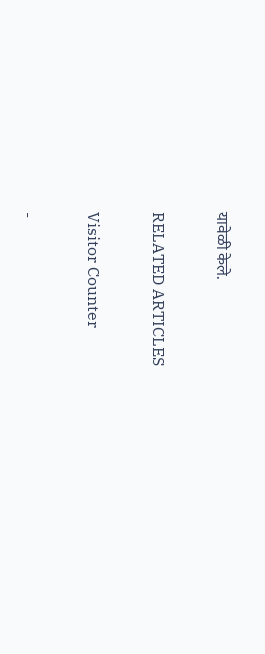यावेळी केले.

RELATED ARTICLES

Visitor Counter

-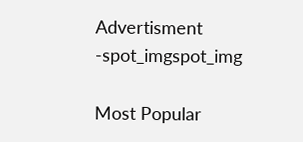Advertisment -spot_imgspot_img

Most Popular